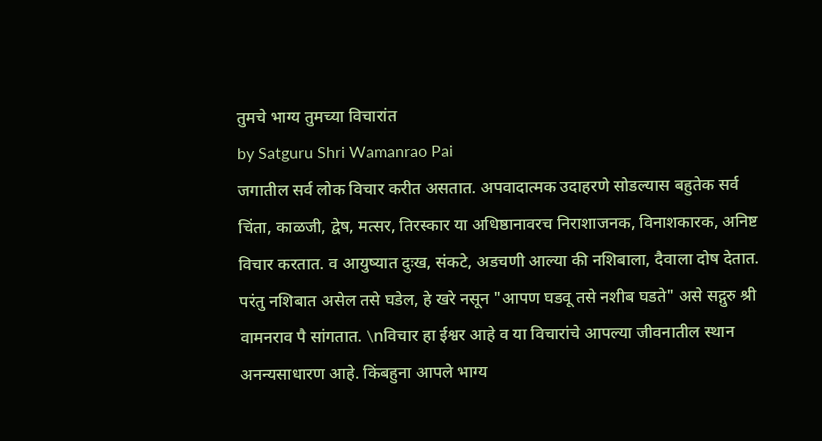तुमचे भाग्य तुमच्या विचारांत
by Satguru Shri Wamanrao Pai
जगातील सर्व लोक विचार करीत असतात. अपवादात्मक उदाहरणे सोडल्यास बहुतेक सर्व चिंता, काळजी, द्वेष, मत्सर, तिरस्कार या अधिष्ठानावरच निराशाजनक, विनाशकारक, अनिष्ट विचार करतात. व आयुष्यात दुःख, संकटे, अडचणी आल्या की नशिबाला, दैवाला दोष देतात. परंतु नशिबात असेल तसे घडेल, हे खरे नसून "आपण घडवू तसे नशीब घडते" असे सद्गुरु श्री वामनराव पै सांगतात. \nविचार हा ईश्वर आहे व या विचारांचे आपल्या जीवनातील स्थान अनन्यसाधारण आहे. किंबहुना आपले भाग्य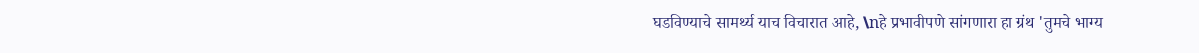घडविण्याचे सामर्थ्य याच विचारात आहे, \nहे प्रभावीपणे सांगणारा हा ग्रंथ 'तुमचे भाग्य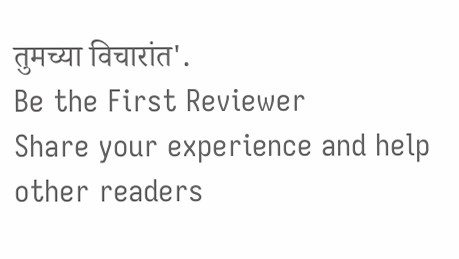तुमच्या विचारांत'.
Be the First Reviewer
Share your experience and help other readers